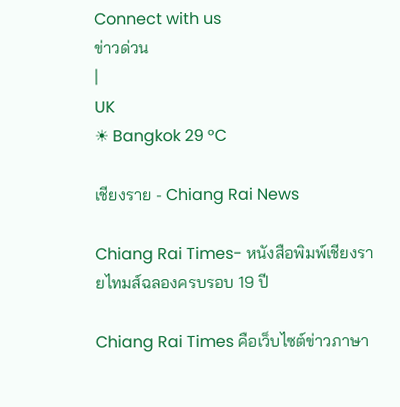Connect with us
ข่าวด่วน
|
UK
☀ Bangkok 29 °C

เชียงราย - Chiang Rai News

Chiang Rai Times- หนังสือพิมพ์เชียงรายไทมส์ฉลองครบรอบ 19 ปี

Chiang Rai Times คือเว็บไซต์ข่าวภาษา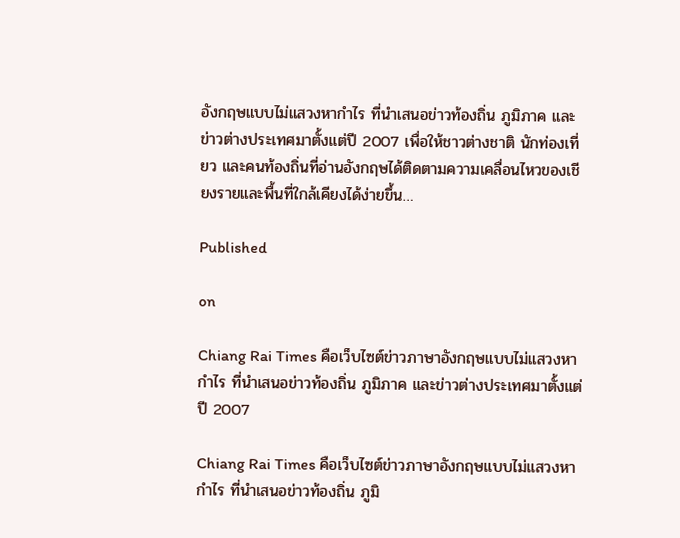อังกฤษแบบไม่แสวงหากำไร ที่นำเสนอข่าวท้องถิ่น ภูมิภาค และข่าวต่างประเทศมาตั้งแต่ปี 2007 เพื่อให้ชาวต่างชาติ นักท่องเที่ยว และคนท้องถิ่นที่อ่านอังกฤษได้ติดตามความเคลื่อนไหวของเชียงรายและพื้นที่ใกล้เคียงได้ง่ายขึ้น…

Published

on

Chiang Rai Times คือเว็บไซต์ข่าวภาษาอังกฤษแบบไม่แสวงหากำไร ที่นำเสนอข่าวท้องถิ่น ภูมิภาค และข่าวต่างประเทศมาตั้งแต่ปี 2007

Chiang Rai Times คือเว็บไซต์ข่าวภาษาอังกฤษแบบไม่แสวงหากำไร ที่นำเสนอข่าวท้องถิ่น ภูมิ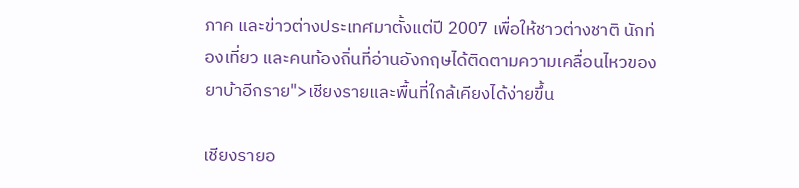ภาค และข่าวต่างประเทศมาตั้งแต่ปี 2007 เพื่อให้ชาวต่างชาติ นักท่องเที่ยว และคนท้องถิ่นที่อ่านอังกฤษได้ติดตามความเคลื่อนไหวของยาบ้าอีกราย">เชียงรายและพื้นที่ใกล้เคียงได้ง่ายขึ้น

เชียงรายอ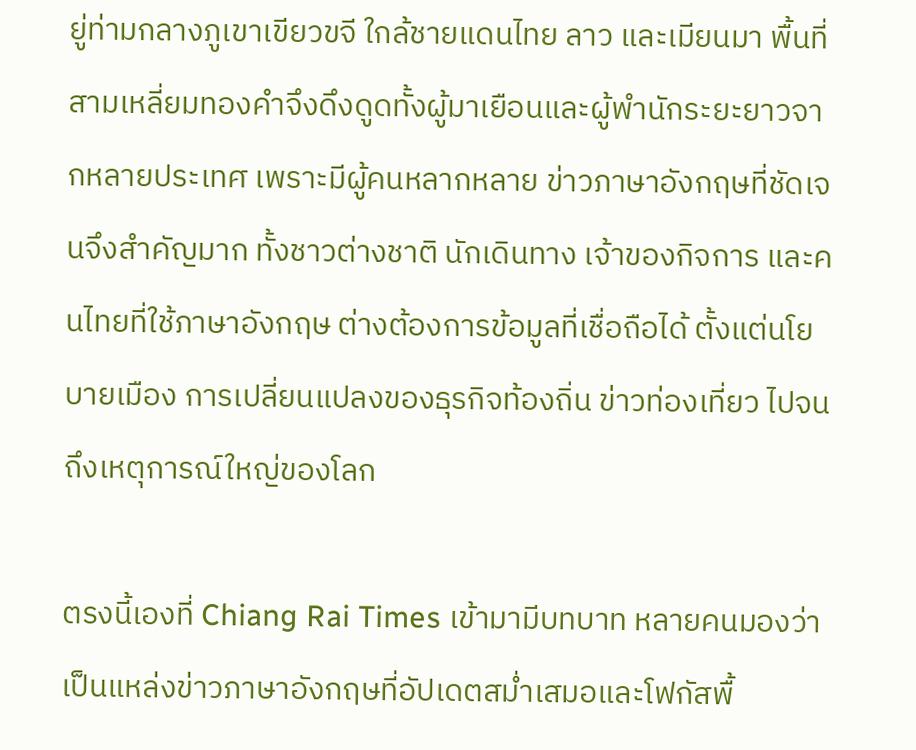ยู่ท่ามกลางภูเขาเขียวขจี ใกล้ชายแดนไทย ลาว และเมียนมา พื้นที่สามเหลี่ยมทองคำจึงดึงดูดทั้งผู้มาเยือนและผู้พำนักระยะยาวจากหลายประเทศ เพราะมีผู้คนหลากหลาย ข่าวภาษาอังกฤษที่ชัดเจนจึงสำคัญมาก ทั้งชาวต่างชาติ นักเดินทาง เจ้าของกิจการ และคนไทยที่ใช้ภาษาอังกฤษ ต่างต้องการข้อมูลที่เชื่อถือได้ ตั้งแต่นโยบายเมือง การเปลี่ยนแปลงของธุรกิจท้องถิ่น ข่าวท่องเที่ยว ไปจนถึงเหตุการณ์ใหญ่ของโลก

ตรงนี้เองที่ Chiang Rai Times เข้ามามีบทบาท หลายคนมองว่าเป็นแหล่งข่าวภาษาอังกฤษที่อัปเดตสม่ำเสมอและโฟกัสพื้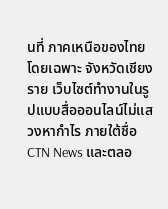นที่ ภาคเหนือของไทย โดยเฉพาะ จังหวัดเชียงราย เว็บไซต์ทำงานในรูปแบบสื่อออนไลน์ไม่แสวงหากำไร ภายใต้ชื่อ CTN News และตลอ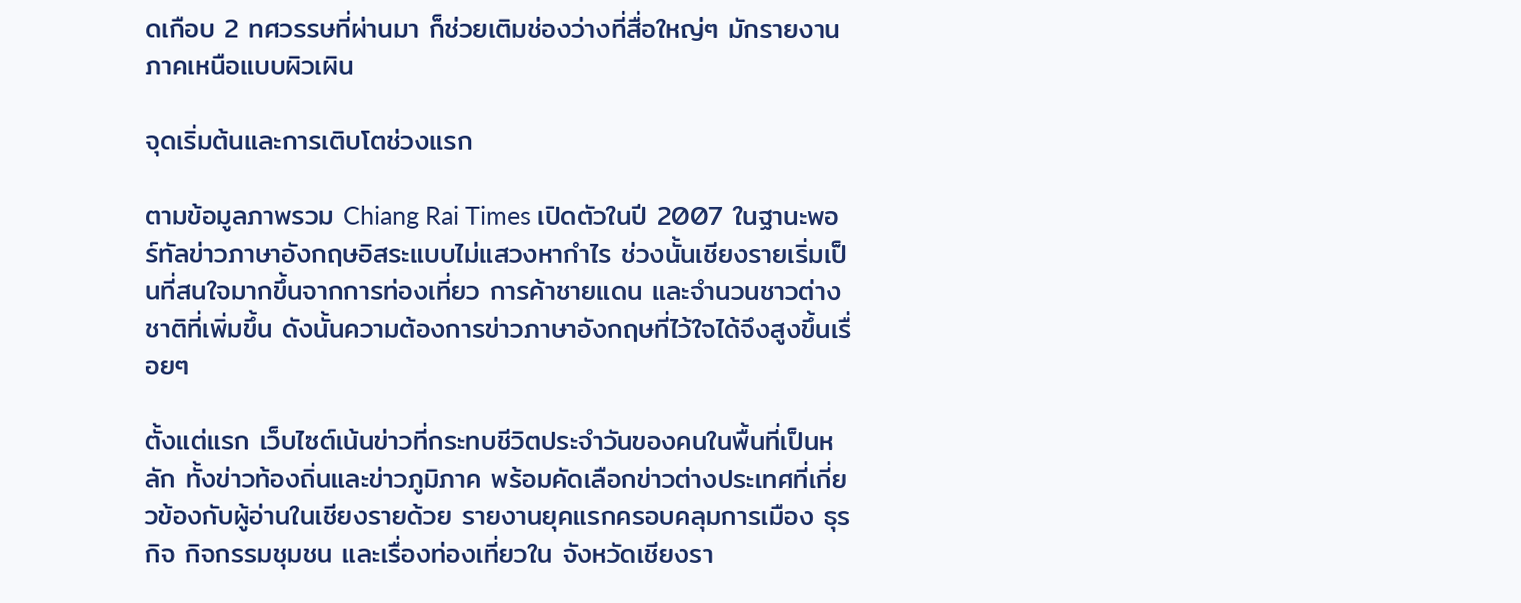ดเกือบ 2 ทศวรรษที่ผ่านมา ก็ช่วยเติมช่องว่างที่สื่อใหญ่ๆ มักรายงานภาคเหนือแบบผิวเผิน

จุดเริ่มต้นและการเติบโตช่วงแรก

ตามข้อมูลภาพรวม Chiang Rai Times เปิดตัวในปี 2007 ในฐานะพอร์ทัลข่าวภาษาอังกฤษอิสระแบบไม่แสวงหากำไร ช่วงนั้นเชียงรายเริ่มเป็นที่สนใจมากขึ้นจากการท่องเที่ยว การค้าชายแดน และจำนวนชาวต่างชาติที่เพิ่มขึ้น ดังนั้นความต้องการข่าวภาษาอังกฤษที่ไว้ใจได้จึงสูงขึ้นเรื่อยๆ

ตั้งแต่แรก เว็บไซต์เน้นข่าวที่กระทบชีวิตประจำวันของคนในพื้นที่เป็นหลัก ทั้งข่าวท้องถิ่นและข่าวภูมิภาค พร้อมคัดเลือกข่าวต่างประเทศที่เกี่ยวข้องกับผู้อ่านในเชียงรายด้วย รายงานยุคแรกครอบคลุมการเมือง ธุรกิจ กิจกรรมชุมชน และเรื่องท่องเที่ยวใน จังหวัดเชียงรา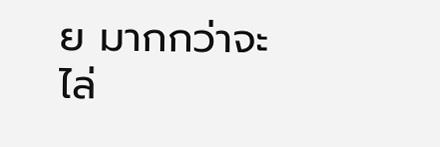ย มากกว่าจะไล่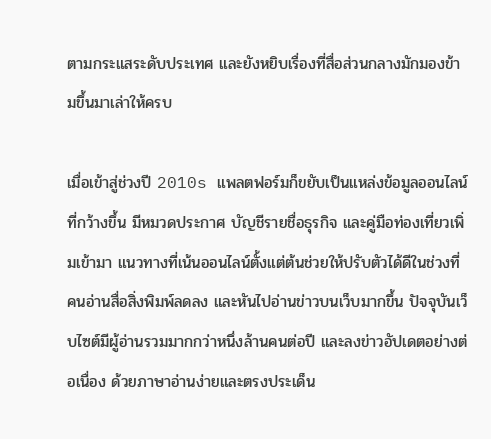ตามกระแสระดับประเทศ และยังหยิบเรื่องที่สื่อส่วนกลางมักมองข้ามขึ้นมาเล่าให้ครบ

เมื่อเข้าสู่ช่วงปี 2010s แพลตฟอร์มก็ขยับเป็นแหล่งข้อมูลออนไลน์ที่กว้างขึ้น มีหมวดประกาศ บัญชีรายชื่อธุรกิจ และคู่มือท่องเที่ยวเพิ่มเข้ามา แนวทางที่เน้นออนไลน์ตั้งแต่ต้นช่วยให้ปรับตัวได้ดีในช่วงที่คนอ่านสื่อสิ่งพิมพ์ลดลง และหันไปอ่านข่าวบนเว็บมากขึ้น ปัจจุบันเว็บไซต์มีผู้อ่านรวมมากกว่าหนึ่งล้านคนต่อปี และลงข่าวอัปเดตอย่างต่อเนื่อง ด้วยภาษาอ่านง่ายและตรงประเด็น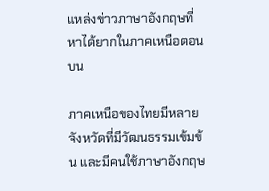แหล่งข่าวภาษาอังกฤษที่หาได้ยากในภาคเหนือตอนบน

ภาคเหนือของไทยมีหลายจังหวัดที่มีวัฒนธรรมเข้มข้น และมีคนใช้ภาษาอังกฤษ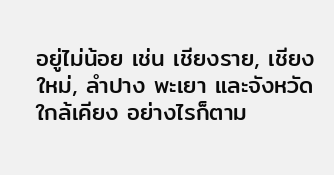อยู่ไม่น้อย เช่น เชียงราย, เชียงใหม่, ลำปาง พะเยา และจังหวัดใกล้เคียง อย่างไรก็ตาม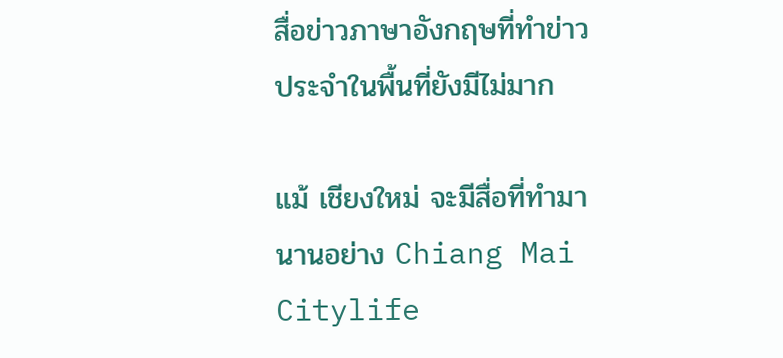สื่อข่าวภาษาอังกฤษที่ทำข่าวประจำในพื้นที่ยังมีไม่มาก

แม้ เชียงใหม่ จะมีสื่อที่ทำมานานอย่าง Chiang Mai Citylife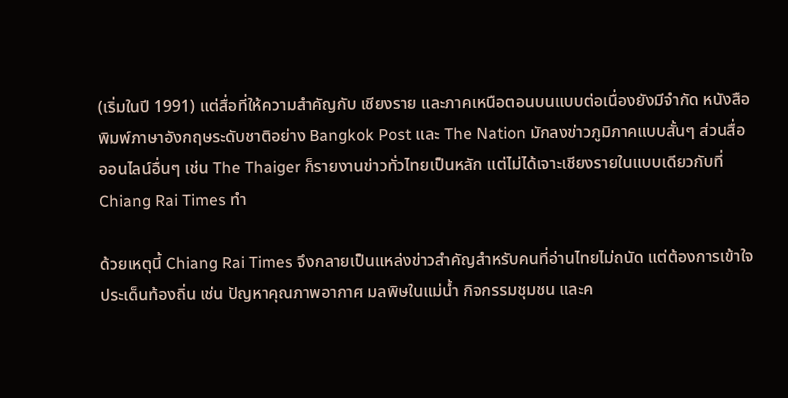(เริ่มในปี 1991) แต่สื่อที่ให้ความสำคัญกับ เชียงราย และภาคเหนือตอนบนแบบต่อเนื่องยังมีจำกัด หนังสือพิมพ์ภาษาอังกฤษระดับชาติอย่าง Bangkok Post และ The Nation มักลงข่าวภูมิภาคแบบสั้นๆ ส่วนสื่อออนไลน์อื่นๆ เช่น The Thaiger ก็รายงานข่าวทั่วไทยเป็นหลัก แต่ไม่ได้เจาะเชียงรายในแบบเดียวกับที่ Chiang Rai Times ทำ

ด้วยเหตุนี้ Chiang Rai Times จึงกลายเป็นแหล่งข่าวสำคัญสำหรับคนที่อ่านไทยไม่ถนัด แต่ต้องการเข้าใจประเด็นท้องถิ่น เช่น ปัญหาคุณภาพอากาศ มลพิษในแม่น้ำ กิจกรรมชุมชน และค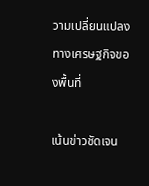วามเปลี่ยนแปลงทางเศรษฐกิจของพื้นที่

เน้นข่าวชัดเจน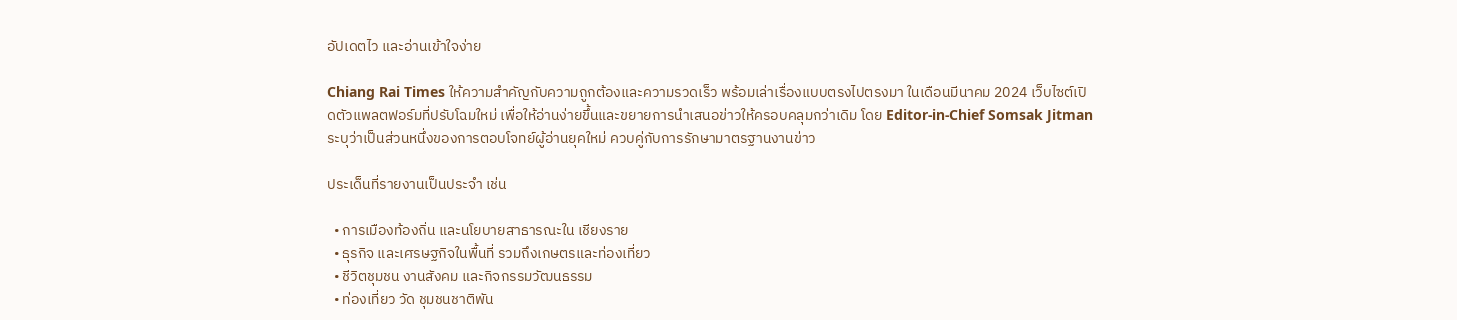อัปเดตไว และอ่านเข้าใจง่าย

Chiang Rai Times ให้ความสำคัญกับความถูกต้องและความรวดเร็ว พร้อมเล่าเรื่องแบบตรงไปตรงมา ในเดือนมีนาคม 2024 เว็บไซต์เปิดตัวแพลตฟอร์มที่ปรับโฉมใหม่ เพื่อให้อ่านง่ายขึ้นและขยายการนำเสนอข่าวให้ครอบคลุมกว่าเดิม โดย Editor-in-Chief Somsak Jitman ระบุว่าเป็นส่วนหนึ่งของการตอบโจทย์ผู้อ่านยุคใหม่ ควบคู่กับการรักษามาตรฐานงานข่าว

ประเด็นที่รายงานเป็นประจำ เช่น

  • การเมืองท้องถิ่น และนโยบายสาธารณะใน เชียงราย
  • ธุรกิจ และเศรษฐกิจในพื้นที่ รวมถึงเกษตรและท่องเที่ยว
  • ชีวิตชุมชน งานสังคม และกิจกรรมวัฒนธรรม
  • ท่องเที่ยว วัด ชุมชนชาติพัน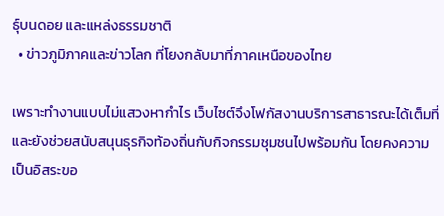ธุ์บนดอย และแหล่งธรรมชาติ
  • ข่าวภูมิภาคและข่าวโลก ที่โยงกลับมาที่ภาคเหนือของไทย

เพราะทำงานแบบไม่แสวงหากำไร เว็บไซต์จึงโฟกัสงานบริการสาธารณะได้เต็มที่ และยังช่วยสนับสนุนธุรกิจท้องถิ่นกับกิจกรรมชุมชนไปพร้อมกัน โดยคงความเป็นอิสระขอ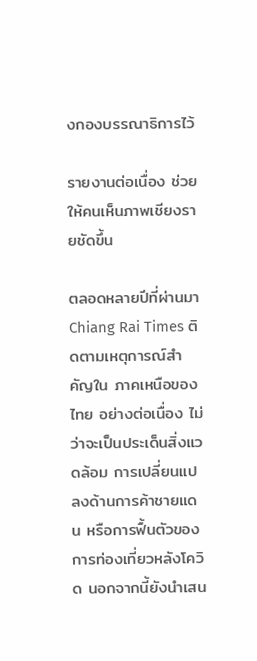งกองบรรณาธิการไว้

รายงานต่อเนื่อง ช่วยให้คนเห็นภาพเชียงรายชัดขึ้น

ตลอดหลายปีที่ผ่านมา Chiang Rai Times ติดตามเหตุการณ์สำคัญใน ภาคเหนือของไทย อย่างต่อเนื่อง ไม่ว่าจะเป็นประเด็นสิ่งแวดล้อม การเปลี่ยนแปลงด้านการค้าชายแดน หรือการฟื้นตัวของการท่องเที่ยวหลังโควิด นอกจากนี้ยังนำเสน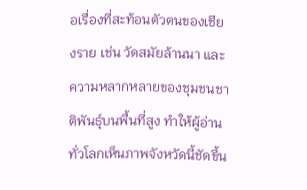อเรื่องที่สะท้อนตัวตนของเชียงราย เช่น วัดสมัยล้านนา และความหลากหลายของชุมชนชาติพันธุ์บนพื้นที่สูง ทำให้ผู้อ่านทั่วโลกเห็นภาพจังหวัดนี้ชัดขึ้น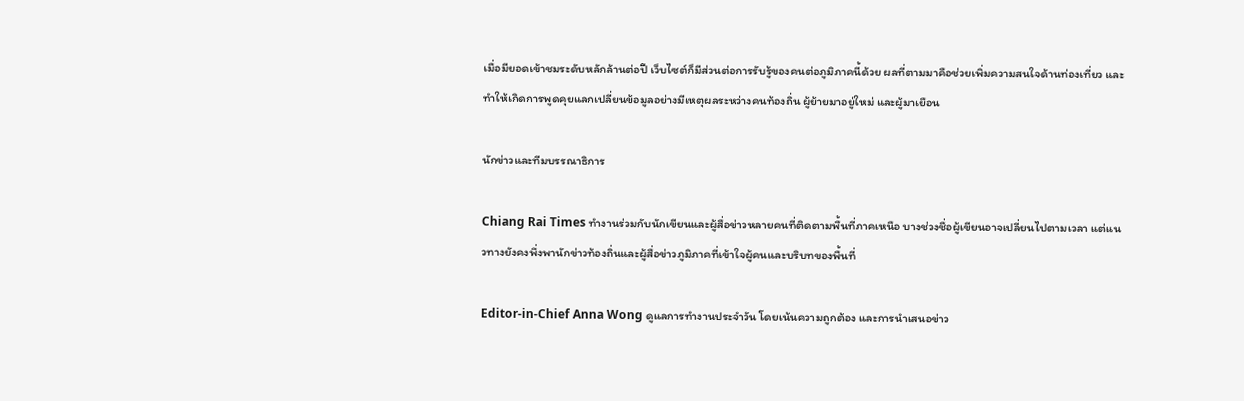เมื่อมียอดเข้าชมระดับหลักล้านต่อปี เว็บไซต์ก็มีส่วนต่อการรับรู้ของคนต่อภูมิภาคนี้ด้วย ผลที่ตามมาคือช่วยเพิ่มความสนใจด้านท่องเที่ยว และทำให้เกิดการพูดคุยแลกเปลี่ยนข้อมูลอย่างมีเหตุผลระหว่างคนท้องถิ่น ผู้ย้ายมาอยู่ใหม่ และผู้มาเยือน

นักข่าวและทีมบรรณาธิการ

Chiang Rai Times ทำงานร่วมกับนักเขียนและผู้สื่อข่าวหลายคนที่ติดตามพื้นที่ภาคเหนือ บางช่วงชื่อผู้เขียนอาจเปลี่ยนไปตามเวลา แต่แนวทางยังคงพึ่งพานักข่าวท้องถิ่นและผู้สื่อข่าวภูมิภาคที่เข้าใจผู้คนและบริบทของพื้นที่

Editor-in-Chief Anna Wong ดูแลการทำงานประจำวัน โดยเน้นความถูกต้อง และการนำเสนอข่าว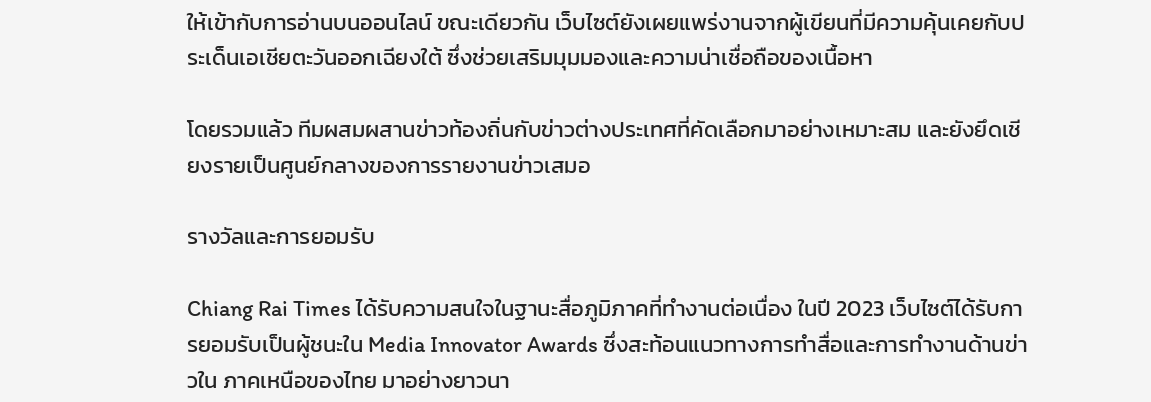ให้เข้ากับการอ่านบนออนไลน์ ขณะเดียวกัน เว็บไซต์ยังเผยแพร่งานจากผู้เขียนที่มีความคุ้นเคยกับประเด็นเอเชียตะวันออกเฉียงใต้ ซึ่งช่วยเสริมมุมมองและความน่าเชื่อถือของเนื้อหา

โดยรวมแล้ว ทีมผสมผสานข่าวท้องถิ่นกับข่าวต่างประเทศที่คัดเลือกมาอย่างเหมาะสม และยังยึดเชียงรายเป็นศูนย์กลางของการรายงานข่าวเสมอ

รางวัลและการยอมรับ

Chiang Rai Times ได้รับความสนใจในฐานะสื่อภูมิภาคที่ทำงานต่อเนื่อง ในปี 2023 เว็บไซต์ได้รับการยอมรับเป็นผู้ชนะใน Media Innovator Awards ซึ่งสะท้อนแนวทางการทำสื่อและการทำงานด้านข่าวใน ภาคเหนือของไทย มาอย่างยาวนา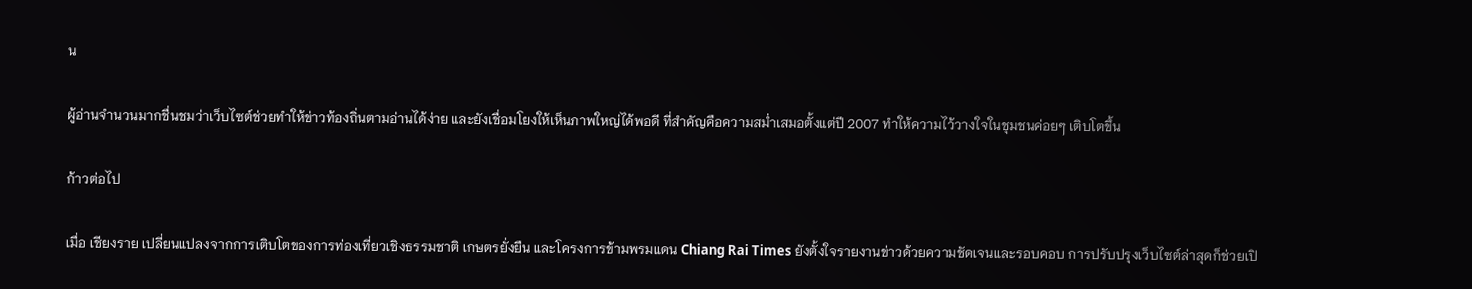น

ผู้อ่านจำนวนมากชื่นชมว่าเว็บไซต์ช่วยทำให้ข่าวท้องถิ่นตามอ่านได้ง่าย และยังเชื่อมโยงให้เห็นภาพใหญ่ได้พอดี ที่สำคัญคือความสม่ำเสมอตั้งแต่ปี 2007 ทำให้ความไว้วางใจในชุมชนค่อยๆ เติบโตขึ้น

ก้าวต่อไป

เมื่อ เชียงราย เปลี่ยนแปลงจากการเติบโตของการท่องเที่ยวเชิงธรรมชาติ เกษตรยั่งยืน และโครงการข้ามพรมแดน Chiang Rai Times ยังตั้งใจรายงานข่าวด้วยความชัดเจนและรอบคอบ การปรับปรุงเว็บไซต์ล่าสุดก็ช่วยเปิ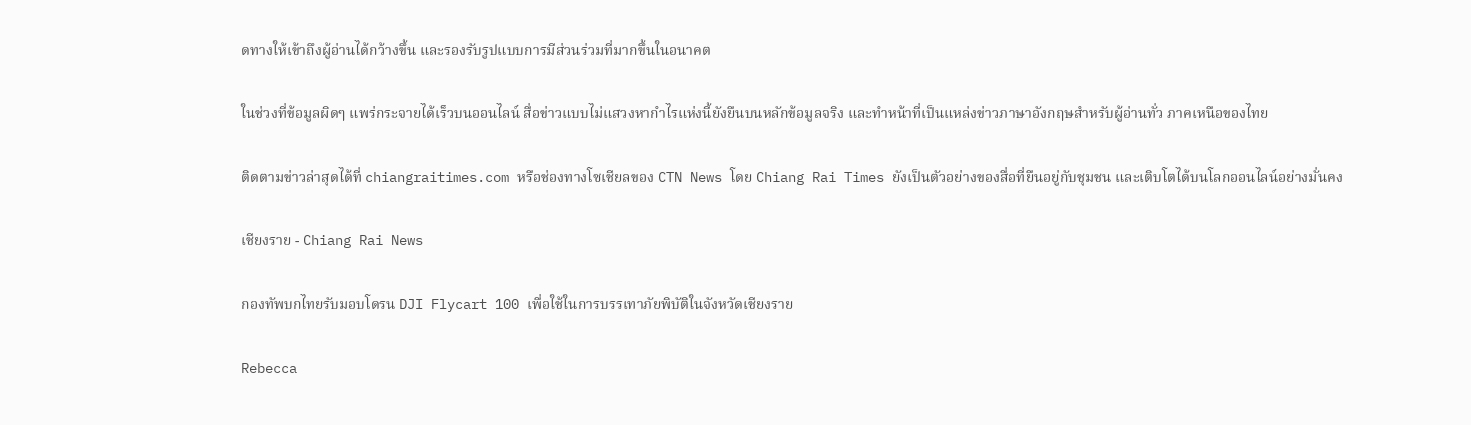ดทางให้เข้าถึงผู้อ่านได้กว้างขึ้น และรองรับรูปแบบการมีส่วนร่วมที่มากขึ้นในอนาคต

ในช่วงที่ข้อมูลผิดๆ แพร่กระจายได้เร็วบนออนไลน์ สื่อข่าวแบบไม่แสวงหากำไรแห่งนี้ยังยืนบนหลักข้อมูลจริง และทำหน้าที่เป็นแหล่งข่าวภาษาอังกฤษสำหรับผู้อ่านทั่ว ภาคเหนือของไทย

ติดตามข่าวล่าสุดได้ที่ chiangraitimes.com หรือช่องทางโซเชียลของ CTN News โดย Chiang Rai Times ยังเป็นตัวอย่างของสื่อที่ยืนอยู่กับชุมชน และเติบโตได้บนโลกออนไลน์อย่างมั่นคง

เชียงราย - Chiang Rai News

กองทัพบกไทยรับมอบโดรน DJI Flycart 100 เพื่อใช้ในการบรรเทาภัยพิบัติในจังหวัดเชียงราย

Rebecca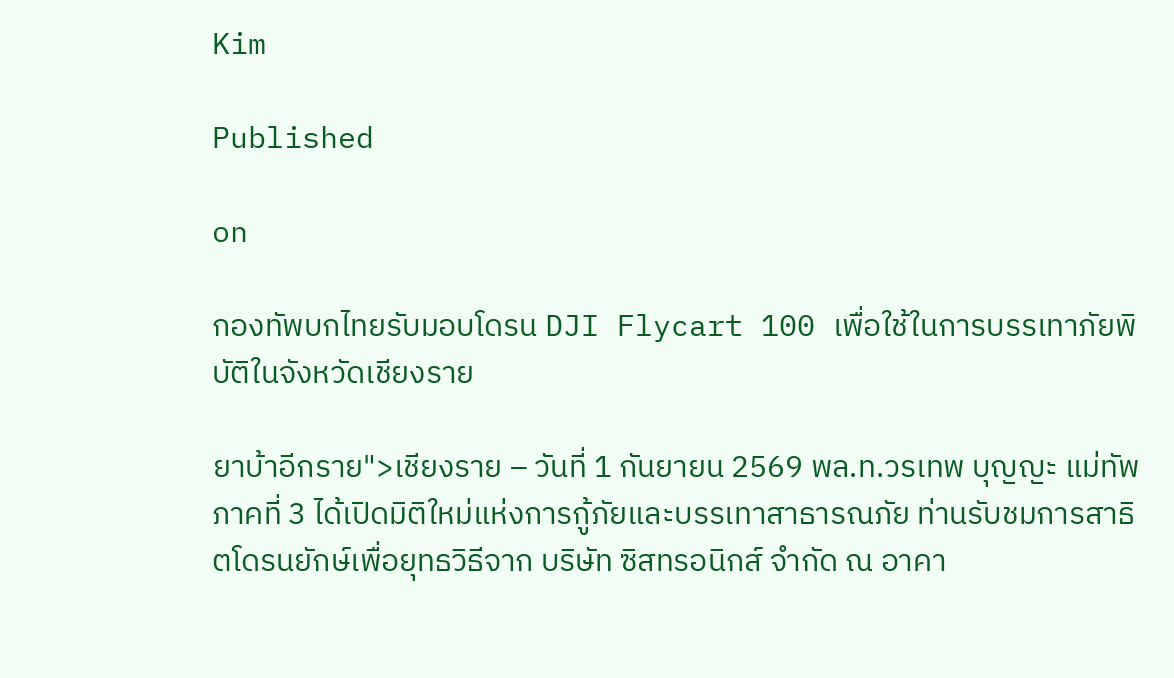Kim

Published

on

กองทัพบกไทยรับมอบโดรน DJI Flycart 100 เพื่อใช้ในการบรรเทาภัยพิบัติในจังหวัดเชียงราย

ยาบ้าอีกราย">เชียงราย – วันที่ 1 กันยายน 2569 พล.ท.วรเทพ บุญญะ แม่ทัพภาคที่ 3 ได้เปิดมิติใหม่แห่งการกู้ภัยและบรรเทาสาธารณภัย ท่านรับชมการสาธิตโดรนยักษ์เพื่อยุทธวิธีจาก บริษัท ซิสทรอนิกส์ จำกัด ณ อาคา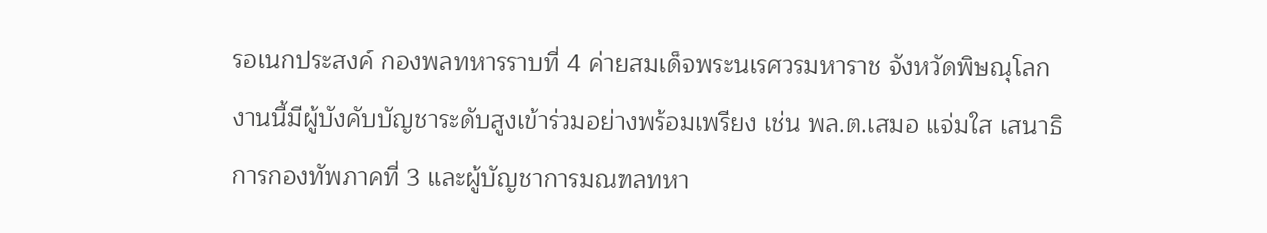รอเนกประสงค์ กองพลทหารราบที่ 4 ค่ายสมเด็จพระนเรศวรมหาราช จังหวัดพิษณุโลก งานนี้มีผู้บังคับบัญชาระดับสูงเข้าร่วมอย่างพร้อมเพรียง เช่น พล.ต.เสมอ แจ่มใส เสนาธิการกองทัพภาคที่ 3 และผู้บัญชาการมณฑลทหา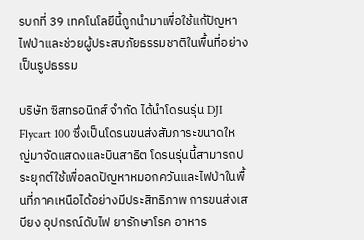รบกที่ 39 เทคโนโลยีนี้ถูกนำมาเพื่อใช้แก้ปัญหาไฟป่าและช่วยผู้ประสบภัยธรรมชาติในพื้นที่อย่างเป็นรูปธรรม

บริษัท ซิสทรอนิกส์ จำกัด ได้นำโดรนรุ่น DJI Flycart 100 ซึ่งเป็นโดรนขนส่งสัมภาระขนาดใหญ่มาจัดแสดงและบินสาธิต โดรนรุ่นนี้สามารถประยุกต์ใช้เพื่อลดปัญหาหมอกควันและไฟป่าในพื้นที่ภาคเหนือได้อย่างมีประสิทธิภาพ การขนส่งเสบียง อุปกรณ์ดับไฟ ยารักษาโรค อาหาร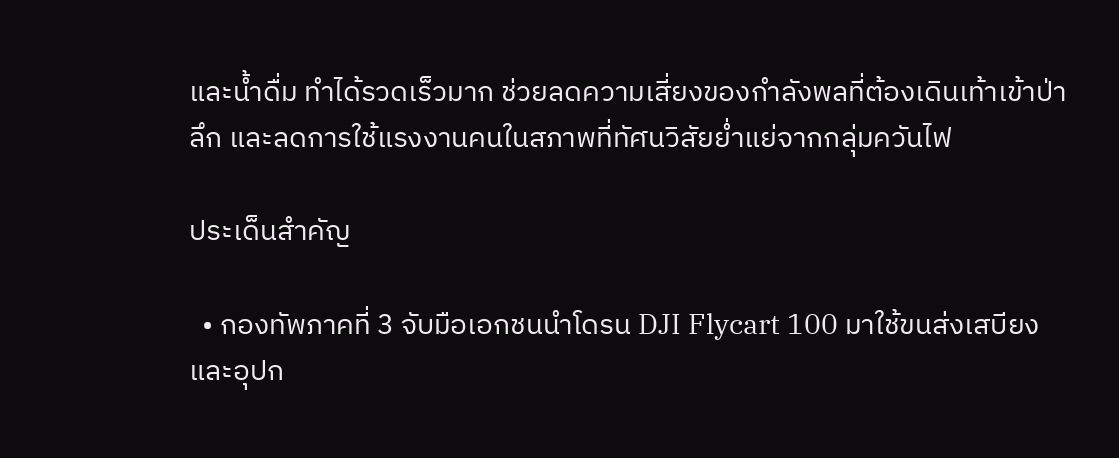และน้ำดื่ม ทำได้รวดเร็วมาก ช่วยลดความเสี่ยงของกำลังพลที่ต้องเดินเท้าเข้าป่าลึก และลดการใช้แรงงานคนในสภาพที่ทัศนวิสัยย่ำแย่จากกลุ่มควันไฟ

ประเด็นสำคัญ

  • กองทัพภาคที่ 3 จับมือเอกชนนำโดรน DJI Flycart 100 มาใช้ขนส่งเสบียงและอุปก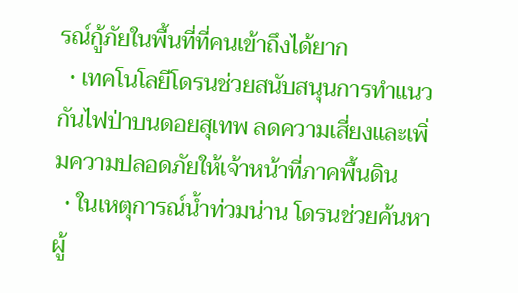รณ์กู้ภัยในพื้นที่ที่คนเข้าถึงได้ยาก
  • เทคโนโลยีโดรนช่วยสนับสนุนการทำแนวกันไฟป่าบนดอยสุเทพ ลดความเสี่ยงและเพิ่มความปลอดภัยให้เจ้าหน้าที่ภาคพื้นดิน
  • ในเหตุการณ์น้ำท่วมน่าน โดรนช่วยค้นหาผู้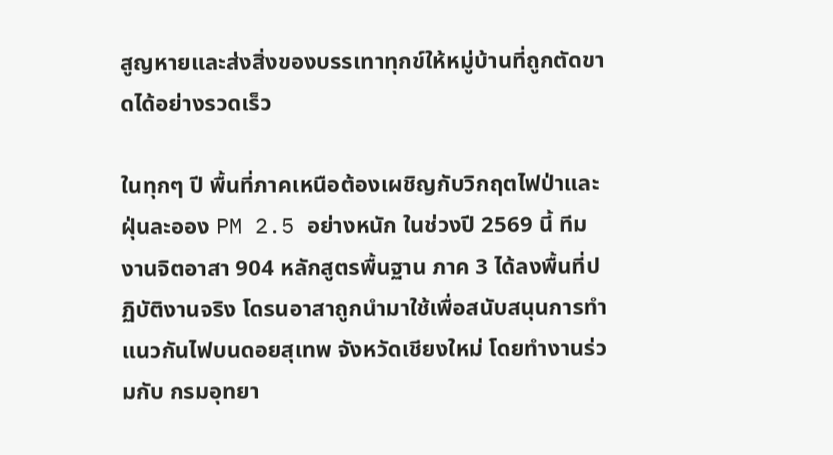สูญหายและส่งสิ่งของบรรเทาทุกข์ให้หมู่บ้านที่ถูกตัดขาดได้อย่างรวดเร็ว

ในทุกๆ ปี พื้นที่ภาคเหนือต้องเผชิญกับวิกฤตไฟป่าและฝุ่นละออง PM 2.5 อย่างหนัก ในช่วงปี 2569 นี้ ทีมงานจิตอาสา 904 หลักสูตรพื้นฐาน ภาค 3 ได้ลงพื้นที่ปฏิบัติงานจริง โดรนอาสาถูกนำมาใช้เพื่อสนับสนุนการทำแนวกันไฟบนดอยสุเทพ จังหวัดเชียงใหม่ โดยทำงานร่วมกับ กรมอุทยา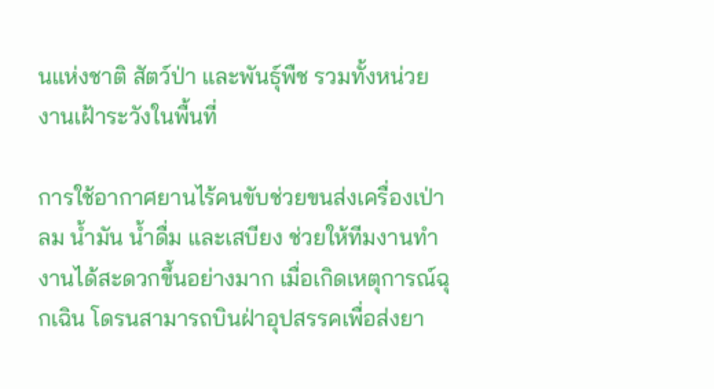นแห่งชาติ สัตว์ป่า และพันธุ์พืช รวมทั้งหน่วยงานเฝ้าระวังในพื้นที่

การใช้อากาศยานไร้คนขับช่วยขนส่งเครื่องเป่าลม น้ำมัน น้ำดื่ม และเสบียง ช่วยให้ทีมงานทำงานได้สะดวกขึ้นอย่างมาก เมื่อเกิดเหตุการณ์ฉุกเฉิน โดรนสามารถบินฝ่าอุปสรรคเพื่อส่งยา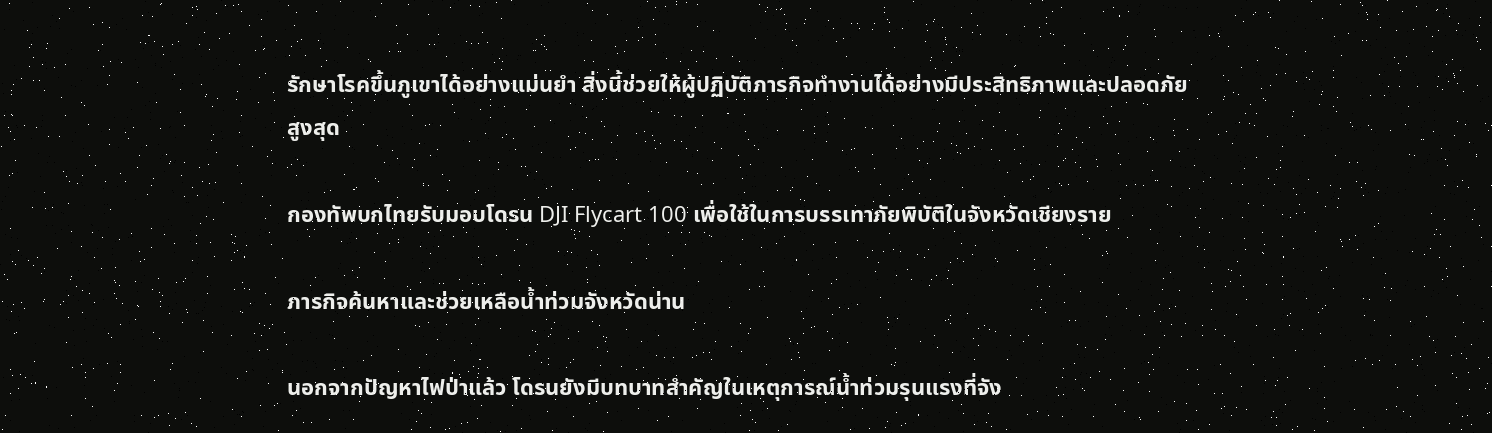รักษาโรคขึ้นภูเขาได้อย่างแม่นยำ สิ่งนี้ช่วยให้ผู้ปฏิบัติภารกิจทำงานได้อย่างมีประสิทธิภาพและปลอดภัยสูงสุด

กองทัพบกไทยรับมอบโดรน DJI Flycart 100 เพื่อใช้ในการบรรเทาภัยพิบัติในจังหวัดเชียงราย

ภารกิจค้นหาและช่วยเหลือน้ำท่วมจังหวัดน่าน

นอกจากปัญหาไฟป่าแล้ว โดรนยังมีบทบาทสำคัญในเหตุการณ์น้ำท่วมรุนแรงที่จัง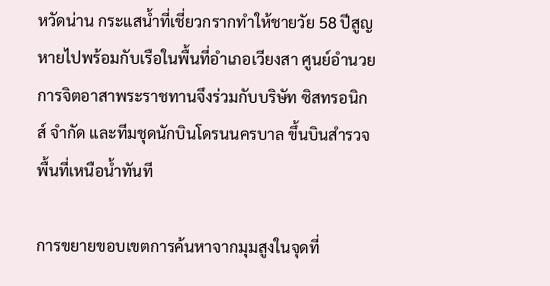หวัดน่าน กระแสน้ำที่เชี่ยวกรากทำให้ชายวัย 58 ปีสูญหายไปพร้อมกับเรือในพื้นที่อำเภอเวียงสา ศูนย์อำนวยการจิตอาสาพระราชทานจึงร่วมกับบริษัท ซิสทรอนิกส์ จำกัด และทีมชุดนักบินโดรนนครบาล ขึ้นบินสำรวจพื้นที่เหนือน้ำทันที

การขยายขอบเขตการค้นหาจากมุมสูงในจุดที่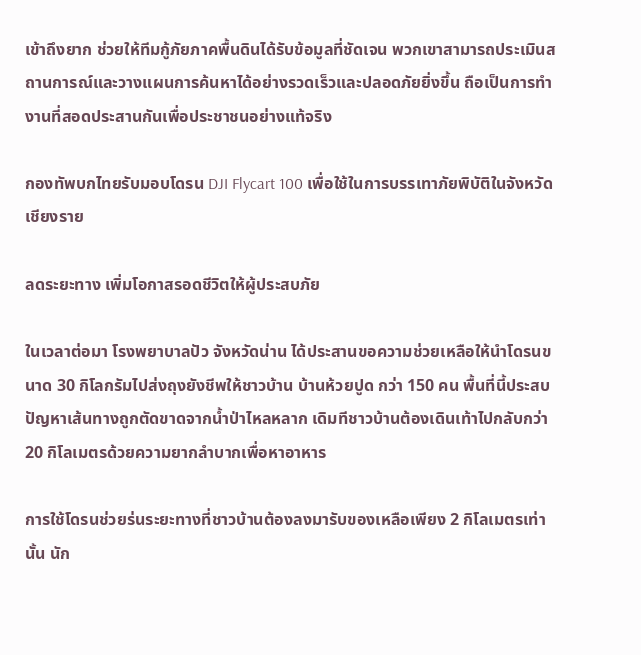เข้าถึงยาก ช่วยให้ทีมกู้ภัยภาคพื้นดินได้รับข้อมูลที่ชัดเจน พวกเขาสามารถประเมินสถานการณ์และวางแผนการค้นหาได้อย่างรวดเร็วและปลอดภัยยิ่งขึ้น ถือเป็นการทำงานที่สอดประสานกันเพื่อประชาชนอย่างแท้จริง

กองทัพบกไทยรับมอบโดรน DJI Flycart 100 เพื่อใช้ในการบรรเทาภัยพิบัติในจังหวัดเชียงราย

ลดระยะทาง เพิ่มโอกาสรอดชีวิตให้ผู้ประสบภัย

ในเวลาต่อมา โรงพยาบาลปัว จังหวัดน่าน ได้ประสานขอความช่วยเหลือให้นำโดรนขนาด 30 กิโลกรัมไปส่งถุงยังชีพให้ชาวบ้าน บ้านห้วยปูด กว่า 150 คน พื้นที่นี้ประสบปัญหาเส้นทางถูกตัดขาดจากน้ำป่าไหลหลาก เดิมทีชาวบ้านต้องเดินเท้าไปกลับกว่า 20 กิโลเมตรด้วยความยากลำบากเพื่อหาอาหาร

การใช้โดรนช่วยร่นระยะทางที่ชาวบ้านต้องลงมารับของเหลือเพียง 2 กิโลเมตรเท่านั้น นัก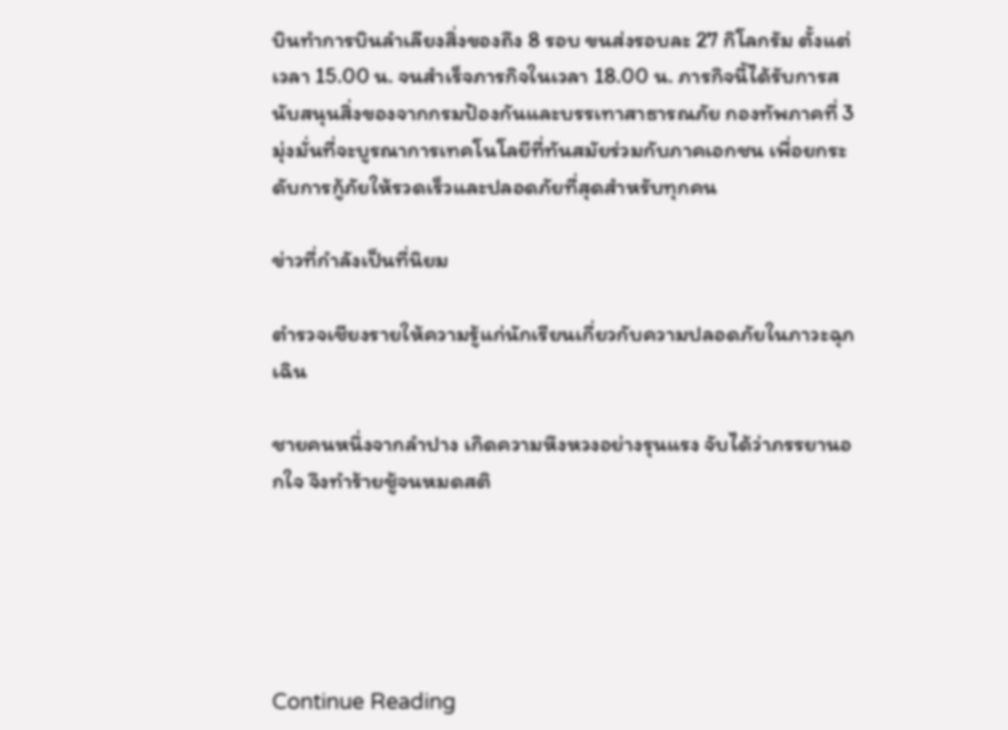บินทำการบินลำเลียงสิ่งของถึง 8 รอบ ขนส่งรอบละ 27 กิโลกรัม ตั้งแต่เวลา 15.00 น. จนสำเร็จภารกิจในเวลา 18.00 น. ภารกิจนี้ได้รับการสนับสนุนสิ่งของจากกรมป้องกันและบรรเทาสาธารณภัย กองทัพภาคที่ 3 มุ่งมั่นที่จะบูรณาการเทคโนโลยีที่ทันสมัยร่วมกับภาคเอกชน เพื่อยกระดับการกู้ภัยให้รวดเร็วและปลอดภัยที่สุดสำหรับทุกคน

ข่าวที่กำลังเป็นที่นิยม

ตำรวจเชียงรายให้ความรู้แก่นักเรียนเกี่ยวกับความปลอดภัยในภาวะฉุกเฉิน

ชายคนหนึ่งจากลำปาง เกิดความหึงหวงอย่างรุนแรง จับได้ว่าภรรยานอกใจ จึงทำร้ายชู้จนหมดสติ





Continue Reading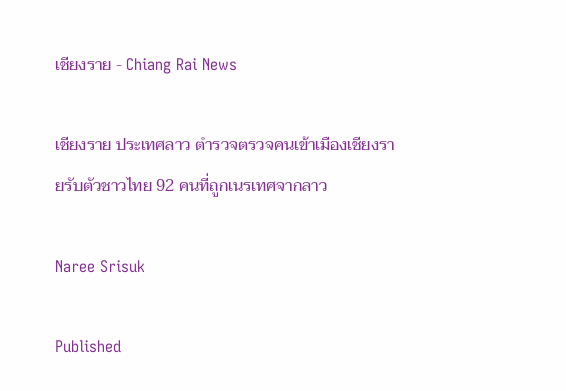เชียงราย - Chiang Rai News

เชียงราย ประเทศลาว ตำรวจตรวจคนเข้าเมืองเชียงรายรับตัวชาวไทย 92 คนที่ถูกเนรเทศจากลาว

Naree Srisuk

Published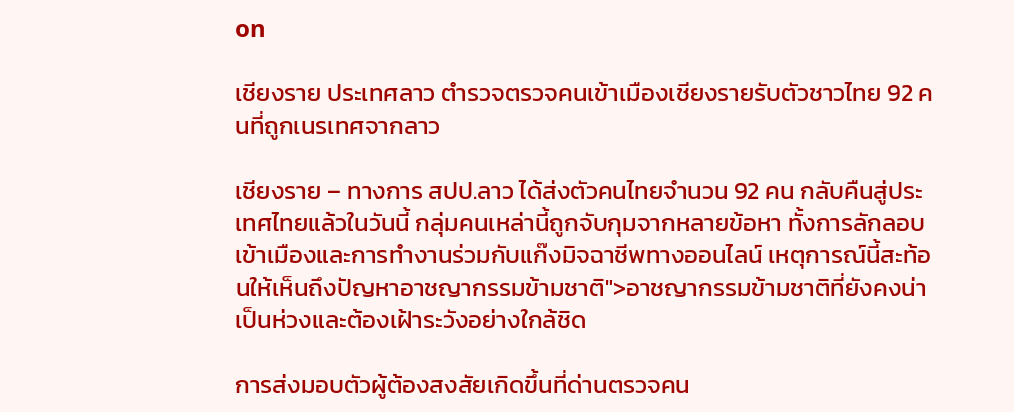on

เชียงราย ประเทศลาว ตำรวจตรวจคนเข้าเมืองเชียงรายรับตัวชาวไทย 92 คนที่ถูกเนรเทศจากลาว

เชียงราย – ทางการ สปป.ลาว ได้ส่งตัวคนไทยจำนวน 92 คน กลับคืนสู่ประเทศไทยแล้วในวันนี้ กลุ่มคนเหล่านี้ถูกจับกุมจากหลายข้อหา ทั้งการลักลอบเข้าเมืองและการทำงานร่วมกับแก๊งมิจฉาชีพทางออนไลน์ เหตุการณ์นี้สะท้อนให้เห็นถึงปัญหาอาชญากรรมข้ามชาติ">อาชญากรรมข้ามชาติที่ยังคงน่าเป็นห่วงและต้องเฝ้าระวังอย่างใกล้ชิด

การส่งมอบตัวผู้ต้องสงสัยเกิดขึ้นที่ด่านตรวจคน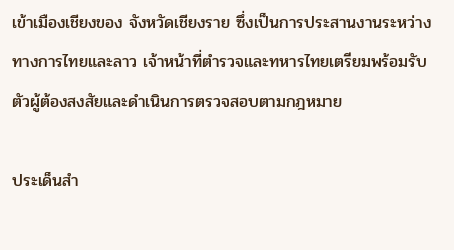เข้าเมืองเชียงของ จังหวัดเชียงราย ซึ่งเป็นการประสานงานระหว่างทางการไทยและลาว เจ้าหน้าที่ตำรวจและทหารไทยเตรียมพร้อมรับตัวผู้ต้องสงสัยและดำเนินการตรวจสอบตามกฎหมาย

ประเด็นสำ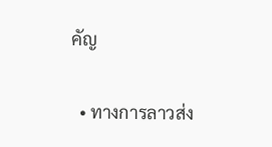คัญ

  • ทางการลาวส่ง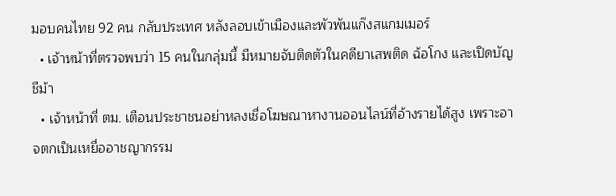มอบคนไทย 92 คน กลับประเทศ หลังลอบเข้าเมืองและพัวพันแก๊งสแกมเมอร์
  • เจ้าหน้าที่ตรวจพบว่า 15 คนในกลุ่มนี้ มีหมายจับติดตัวในคดียาเสพติด ฉ้อโกง และเปิดบัญชีม้า
  • เจ้าหน้าที่ ตม. เตือนประชาชนอย่าหลงเชื่อโฆษณาหางานออนไลน์ที่อ้างรายได้สูง เพราะอาจตกเป็นเหยื่ออาชญากรรม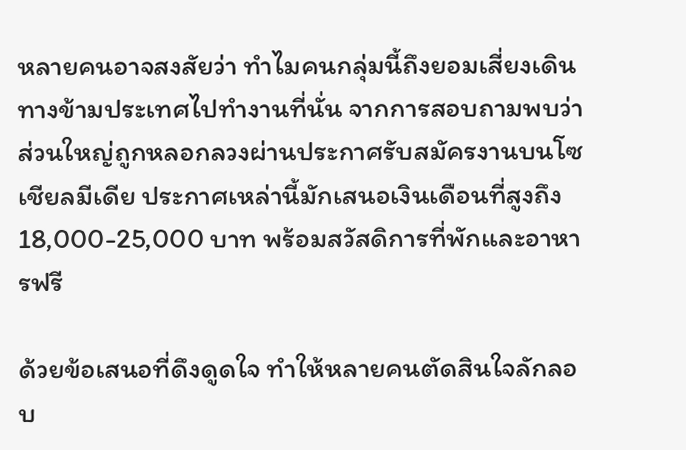หลายคนอาจสงสัยว่า ทำไมคนกลุ่มนี้ถึงยอมเสี่ยงเดินทางข้ามประเทศไปทำงานที่นั่น จากการสอบถามพบว่า ส่วนใหญ่ถูกหลอกลวงผ่านประกาศรับสมัครงานบนโซเชียลมีเดีย ประกาศเหล่านี้มักเสนอเงินเดือนที่สูงถึง 18,000-25,000 บาท พร้อมสวัสดิการที่พักและอาหารฟรี

ด้วยข้อเสนอที่ดึงดูดใจ ทำให้หลายคนตัดสินใจลักลอบ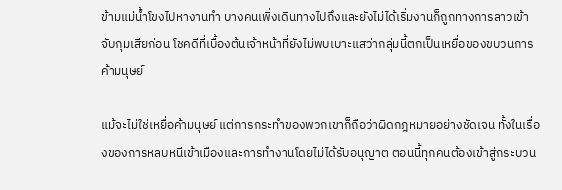ข้ามแม่น้ำโขงไปหางานทำ บางคนเพิ่งเดินทางไปถึงและยังไม่ได้เริ่มงานก็ถูกทางการลาวเข้าจับกุมเสียก่อน โชคดีที่เบื้องต้นเจ้าหน้าที่ยังไม่พบเบาะแสว่ากลุ่มนี้ตกเป็นเหยื่อของขบวนการค้ามนุษย์

แม้จะไม่ใช่เหยื่อค้ามนุษย์ แต่การกระทำของพวกเขาก็ถือว่าผิดกฎหมายอย่างชัดเจน ทั้งในเรื่องของการหลบหนีเข้าเมืองและการทำงานโดยไม่ได้รับอนุญาต ตอนนี้ทุกคนต้องเข้าสู่กระบวน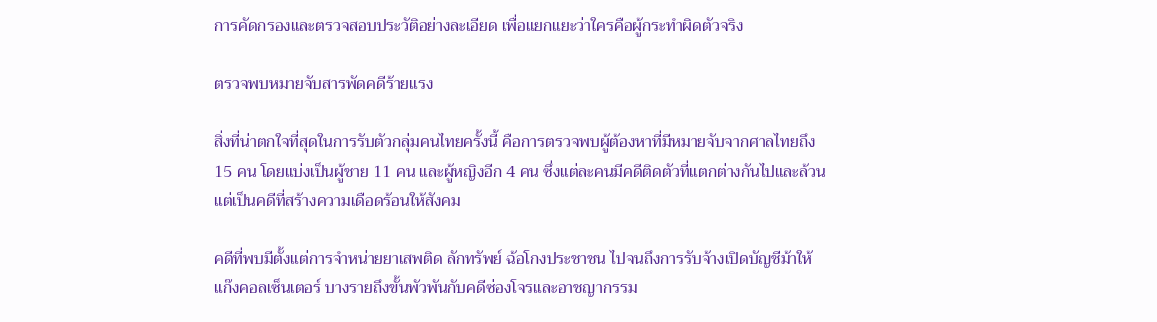การคัดกรองและตรวจสอบประวัติอย่างละเอียด เพื่อแยกแยะว่าใครคือผู้กระทำผิดตัวจริง

ตรวจพบหมายจับสารพัดคดีร้ายแรง

สิ่งที่น่าตกใจที่สุดในการรับตัวกลุ่มคนไทยครั้งนี้ คือการตรวจพบผู้ต้องหาที่มีหมายจับจากศาลไทยถึง 15 คน โดยแบ่งเป็นผู้ชาย 11 คน และผู้หญิงอีก 4 คน ซึ่งแต่ละคนมีคดีติดตัวที่แตกต่างกันไปและล้วนแต่เป็นคดีที่สร้างความเดือดร้อนให้สังคม

คดีที่พบมีตั้งแต่การจำหน่ายยาเสพติด ลักทรัพย์ ฉ้อโกงประชาชน ไปจนถึงการรับจ้างเปิดบัญชีม้าให้แก๊งคอลเซ็นเตอร์ บางรายถึงขั้นพัวพันกับคดีซ่องโจรและอาชญากรรม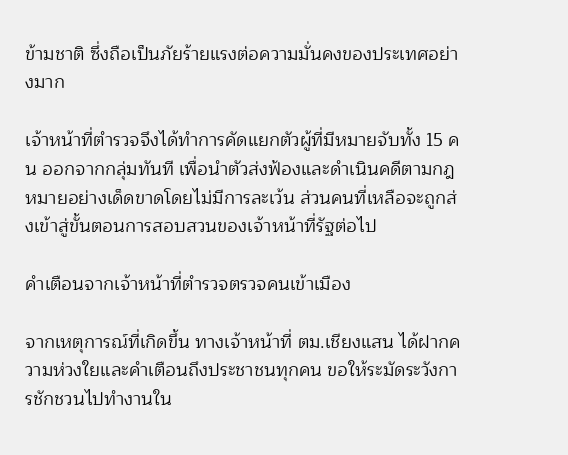ข้ามชาติ ซึ่งถือเป็นภัยร้ายแรงต่อความมั่นคงของประเทศอย่างมาก

เจ้าหน้าที่ตำรวจจึงได้ทำการคัดแยกตัวผู้ที่มีหมายจับทั้ง 15 คน ออกจากกลุ่มทันที เพื่อนำตัวส่งฟ้องและดำเนินคดีตามกฎหมายอย่างเด็ดขาดโดยไม่มีการละเว้น ส่วนคนที่เหลือจะถูกส่งเข้าสู่ขั้นตอนการสอบสวนของเจ้าหน้าที่รัฐต่อไป

คำเตือนจากเจ้าหน้าที่ตำรวจตรวจคนเข้าเมือง

จากเหตุการณ์ที่เกิดขึ้น ทางเจ้าหน้าที่ ตม.เชียงแสน ได้ฝากความห่วงใยและคำเตือนถึงประชาชนทุกคน ขอให้ระมัดระวังการชักชวนไปทำงานใน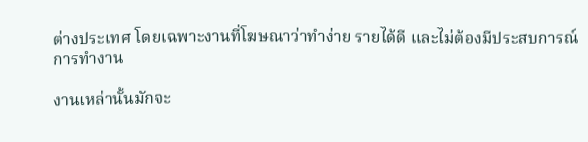ต่างประเทศ โดยเฉพาะงานที่โฆษณาว่าทำง่าย รายได้ดี และไม่ต้องมีประสบการณ์การทำงาน

งานเหล่านั้นมักจะ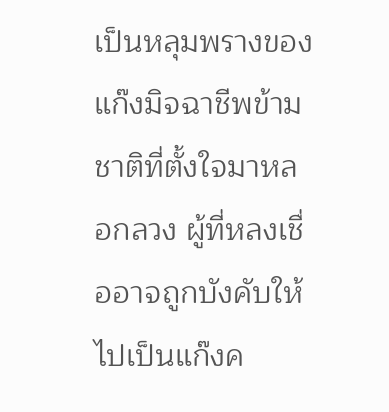เป็นหลุมพรางของแก๊งมิจฉาชีพข้ามชาติที่ตั้งใจมาหลอกลวง ผู้ที่หลงเชื่ออาจถูกบังคับให้ไปเป็นแก๊งค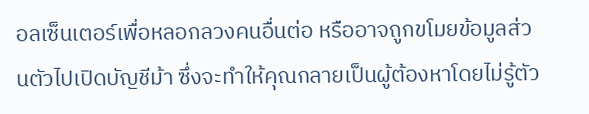อลเซ็นเตอร์เพื่อหลอกลวงคนอื่นต่อ หรืออาจถูกขโมยข้อมูลส่วนตัวไปเปิดบัญชีม้า ซึ่งจะทำให้คุณกลายเป็นผู้ต้องหาโดยไม่รู้ตัว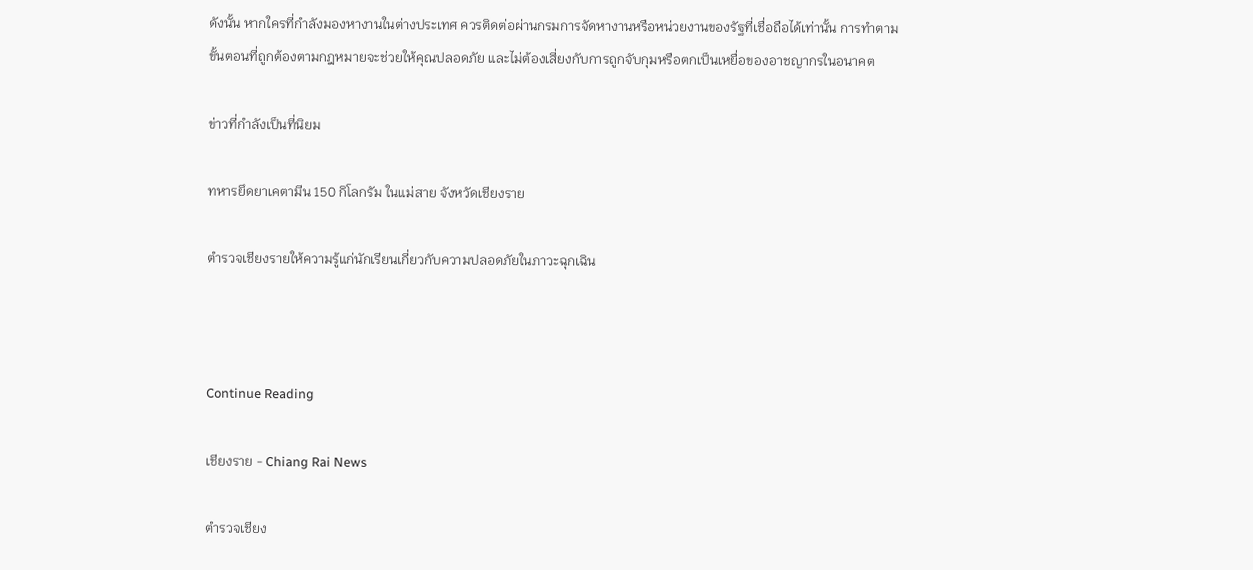ดังนั้น หากใครที่กำลังมองหางานในต่างประเทศ ควรติดต่อผ่านกรมการจัดหางานหรือหน่วยงานของรัฐที่เชื่อถือได้เท่านั้น การทำตามขั้นตอนที่ถูกต้องตามกฎหมายจะช่วยให้คุณปลอดภัย และไม่ต้องเสี่ยงกับการถูกจับกุมหรือตกเป็นเหยื่อของอาชญากรในอนาคต

ข่าวที่กำลังเป็นที่นิยม

ทหารยึดยาเคตามีน 150 กิโลกรัม ในแม่สาย จังหวัดเชียงราย

ตำรวจเชียงรายให้ความรู้แก่นักเรียนเกี่ยวกับความปลอดภัยในภาวะฉุกเฉิน



Continue Reading

เชียงราย - Chiang Rai News

ตำรวจเชียง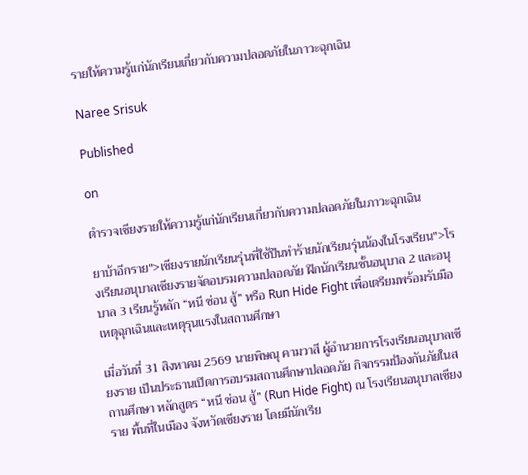รายให้ความรู้แก่นักเรียนเกี่ยวกับความปลอดภัยในภาวะฉุกเฉิน

Naree Srisuk

Published

on

ตำรวจเชียงรายให้ความรู้แก่นักเรียนเกี่ยวกับความปลอดภัยในภาวะฉุกเฉิน

ยาบ้าอีกราย">เชียงรายนักเรียนรุ่นพี่ใช้ปืนทำร้ายนักเรียนรุ่นน้องในโรงเรียน">โรงเรียนอนุบาลเชียงรายจัดอบรมความปลอดภัย ฝึกนักเรียนชั้นอนุบาล 2 และอนุบาล 3 เรียนรู้หลัก “หนี ซ่อน สู้” หรือ Run Hide Fight เพื่อเตรียมพร้อมรับมือเหตุฉุกเฉินและเหตุรุนแรงในสถานศึกษา

เมื่อวันที่ 31 สิงหาคม 2569 นายพิษณุ คามวาสี ผู้อำนวยการโรงเรียนอนุบาลเชียงราย เป็นประธานเปิดการอบรมสถานศึกษาปลอดภัย กิจกรรมป้องกันภัยในสถานศึกษา หลักสูตร “หนี ซ่อน สู้” (Run Hide Fight) ณ โรงเรียนอนุบาลเชียงราย พื้นที่ในเมือง จังหวัดเชียงราย โดยมีนักเรีย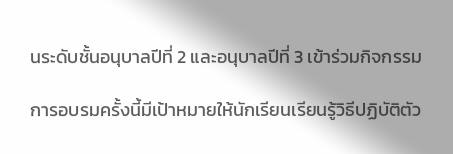นระดับชั้นอนุบาลปีที่ 2 และอนุบาลปีที่ 3 เข้าร่วมกิจกรรม

การอบรมครั้งนี้มีเป้าหมายให้นักเรียนเรียนรู้วิธีปฏิบัติตัว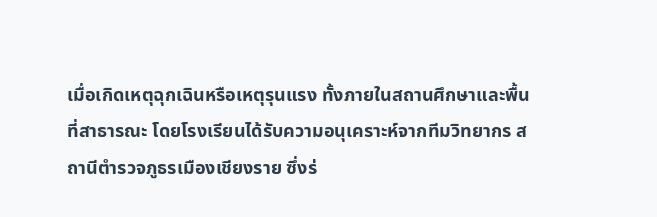เมื่อเกิดเหตุฉุกเฉินหรือเหตุรุนแรง ทั้งภายในสถานศึกษาและพื้นที่สาธารณะ โดยโรงเรียนได้รับความอนุเคราะห์จากทีมวิทยากร สถานีตำรวจภูธรเมืองเชียงราย ซึ่งร่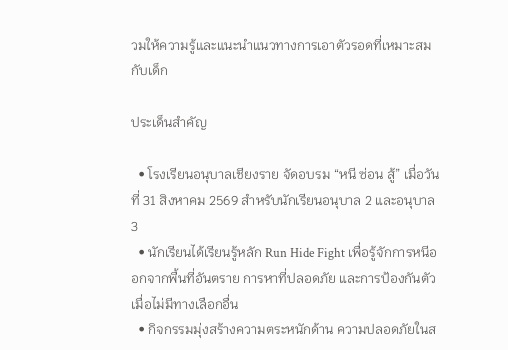วมให้ความรู้และแนะนำแนวทางการเอาตัวรอดที่เหมาะสมกับเด็ก

ประเด็นสำคัญ

  • โรงเรียนอนุบาลเชียงราย จัดอบรม “หนี ซ่อน สู้” เมื่อวันที่ 31 สิงหาคม 2569 สำหรับนักเรียนอนุบาล 2 และอนุบาล 3
  • นักเรียนได้เรียนรู้หลัก Run Hide Fight เพื่อรู้จักการหนีออกจากพื้นที่อันตราย การหาที่ปลอดภัย และการป้องกันตัวเมื่อไม่มีทางเลือกอื่น
  • กิจกรรมมุ่งสร้างความตระหนักด้าน ความปลอดภัยในส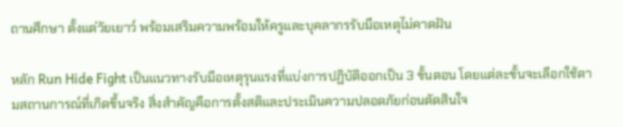ถานศึกษา ตั้งแต่วัยเยาว์ พร้อมเสริมความพร้อมให้ครูและบุคลากรรับมือเหตุไม่คาดฝัน

หลัก Run Hide Fight เป็นแนวทางรับมือเหตุรุนแรงที่แบ่งการปฏิบัติออกเป็น 3 ขั้นตอน โดยแต่ละขั้นจะเลือกใช้ตามสถานการณ์ที่เกิดขึ้นจริง สิ่งสำคัญคือการตั้งสติและประเมินความปลอดภัยก่อนตัดสินใจ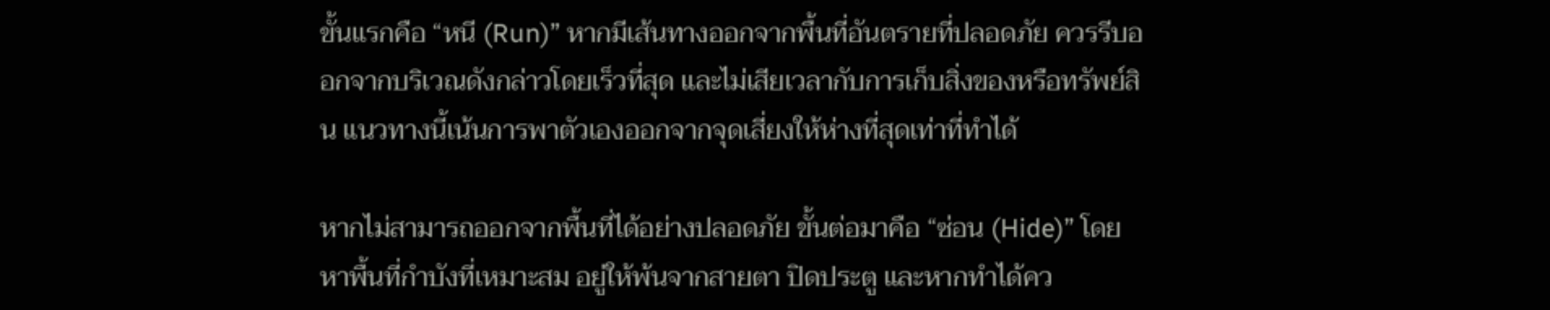ขั้นแรกคือ “หนี (Run)” หากมีเส้นทางออกจากพื้นที่อันตรายที่ปลอดภัย ควรรีบออกจากบริเวณดังกล่าวโดยเร็วที่สุด และไม่เสียเวลากับการเก็บสิ่งของหรือทรัพย์สิน แนวทางนี้เน้นการพาตัวเองออกจากจุดเสี่ยงให้ห่างที่สุดเท่าที่ทำได้

หากไม่สามารถออกจากพื้นที่ได้อย่างปลอดภัย ขั้นต่อมาคือ “ซ่อน (Hide)” โดยหาพื้นที่กำบังที่เหมาะสม อยู่ให้พ้นจากสายตา ปิดประตู และหากทำได้คว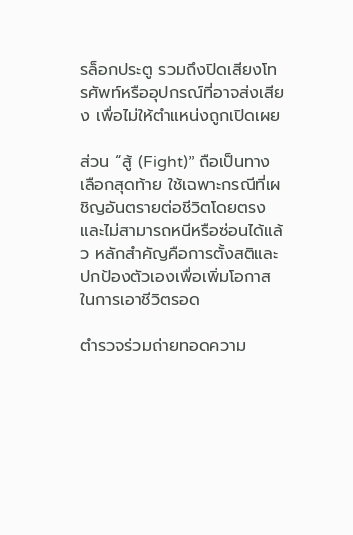รล็อกประตู รวมถึงปิดเสียงโทรศัพท์หรืออุปกรณ์ที่อาจส่งเสียง เพื่อไม่ให้ตำแหน่งถูกเปิดเผย

ส่วน “สู้ (Fight)” ถือเป็นทางเลือกสุดท้าย ใช้เฉพาะกรณีที่เผชิญอันตรายต่อชีวิตโดยตรง และไม่สามารถหนีหรือซ่อนได้แล้ว หลักสำคัญคือการตั้งสติและปกป้องตัวเองเพื่อเพิ่มโอกาสในการเอาชีวิตรอด

ตำรวจร่วมถ่ายทอดความ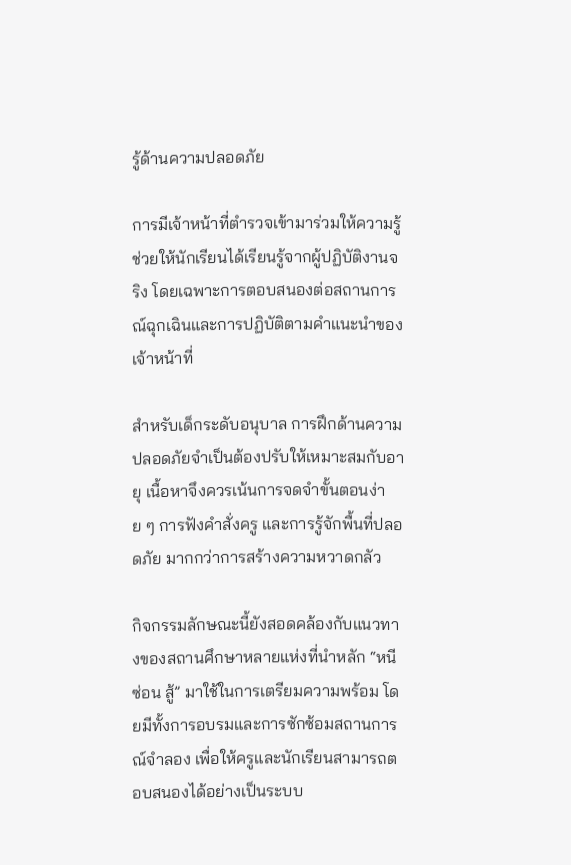รู้ด้านความปลอดภัย

การมีเจ้าหน้าที่ตำรวจเข้ามาร่วมให้ความรู้ช่วยให้นักเรียนได้เรียนรู้จากผู้ปฏิบัติงานจริง โดยเฉพาะการตอบสนองต่อสถานการณ์ฉุกเฉินและการปฏิบัติตามคำแนะนำของเจ้าหน้าที่

สำหรับเด็กระดับอนุบาล การฝึกด้านความปลอดภัยจำเป็นต้องปรับให้เหมาะสมกับอายุ เนื้อหาจึงควรเน้นการจดจำขั้นตอนง่าย ๆ การฟังคำสั่งครู และการรู้จักพื้นที่ปลอดภัย มากกว่าการสร้างความหวาดกลัว

กิจกรรมลักษณะนี้ยังสอดคล้องกับแนวทางของสถานศึกษาหลายแห่งที่นำหลัก “หนี ซ่อน สู้” มาใช้ในการเตรียมความพร้อม โดยมีทั้งการอบรมและการซักซ้อมสถานการณ์จำลอง เพื่อให้ครูและนักเรียนสามารถตอบสนองได้อย่างเป็นระบบ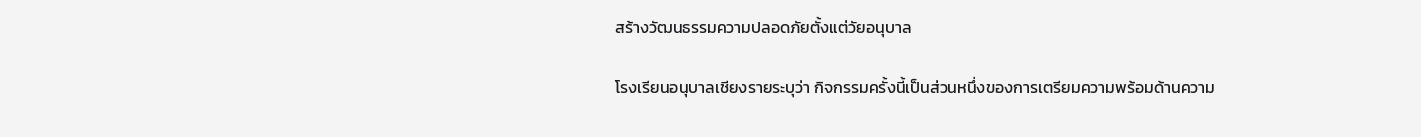สร้างวัฒนธรรมความปลอดภัยตั้งแต่วัยอนุบาล

โรงเรียนอนุบาลเชียงรายระบุว่า กิจกรรมครั้งนี้เป็นส่วนหนึ่งของการเตรียมความพร้อมด้านความ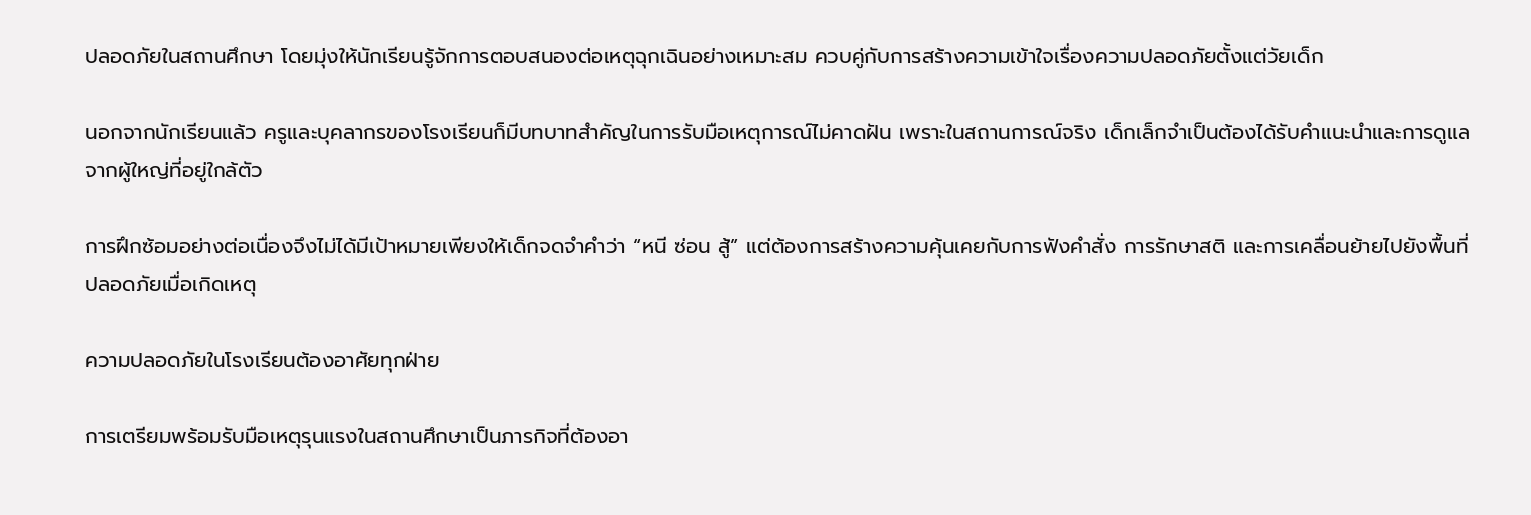ปลอดภัยในสถานศึกษา โดยมุ่งให้นักเรียนรู้จักการตอบสนองต่อเหตุฉุกเฉินอย่างเหมาะสม ควบคู่กับการสร้างความเข้าใจเรื่องความปลอดภัยตั้งแต่วัยเด็ก

นอกจากนักเรียนแล้ว ครูและบุคลากรของโรงเรียนก็มีบทบาทสำคัญในการรับมือเหตุการณ์ไม่คาดฝัน เพราะในสถานการณ์จริง เด็กเล็กจำเป็นต้องได้รับคำแนะนำและการดูแลจากผู้ใหญ่ที่อยู่ใกล้ตัว

การฝึกซ้อมอย่างต่อเนื่องจึงไม่ได้มีเป้าหมายเพียงให้เด็กจดจำคำว่า “หนี ซ่อน สู้” แต่ต้องการสร้างความคุ้นเคยกับการฟังคำสั่ง การรักษาสติ และการเคลื่อนย้ายไปยังพื้นที่ปลอดภัยเมื่อเกิดเหตุ

ความปลอดภัยในโรงเรียนต้องอาศัยทุกฝ่าย

การเตรียมพร้อมรับมือเหตุรุนแรงในสถานศึกษาเป็นภารกิจที่ต้องอา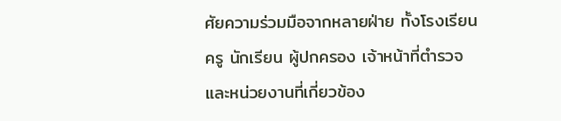ศัยความร่วมมือจากหลายฝ่าย ทั้งโรงเรียน ครู นักเรียน ผู้ปกครอง เจ้าหน้าที่ตำรวจ และหน่วยงานที่เกี่ยวข้อง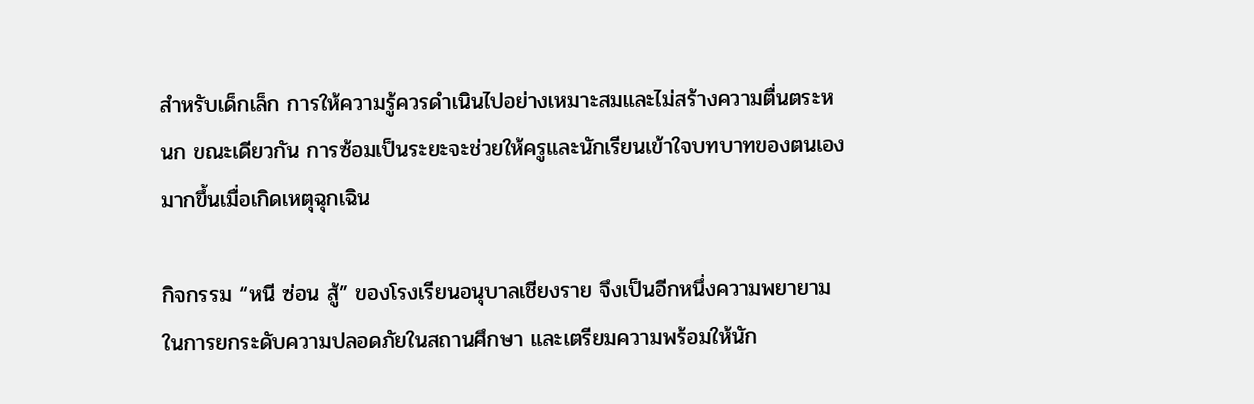สำหรับเด็กเล็ก การให้ความรู้ควรดำเนินไปอย่างเหมาะสมและไม่สร้างความตื่นตระหนก ขณะเดียวกัน การซ้อมเป็นระยะจะช่วยให้ครูและนักเรียนเข้าใจบทบาทของตนเองมากขึ้นเมื่อเกิดเหตุฉุกเฉิน

กิจกรรม “หนี ซ่อน สู้” ของโรงเรียนอนุบาลเชียงราย จึงเป็นอีกหนึ่งความพยายามในการยกระดับความปลอดภัยในสถานศึกษา และเตรียมความพร้อมให้นัก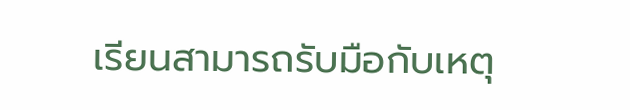เรียนสามารถรับมือกับเหตุ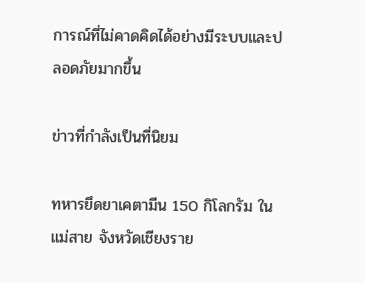การณ์ที่ไม่คาดคิดได้อย่างมีระบบและปลอดภัยมากขึ้น

ข่าวที่กำลังเป็นที่นิยม

ทหารยึดยาเคตามีน 150 กิโลกรัม ในแม่สาย จังหวัดเชียงราย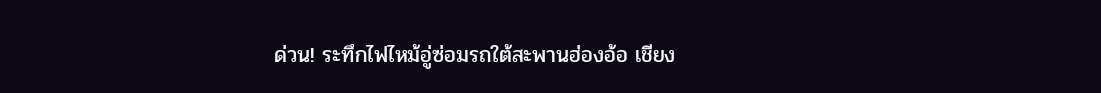ด่วน! ระทึกไฟไหม้อู่ซ่อมรถใต้สะพานฮ่องอ้อ เชียง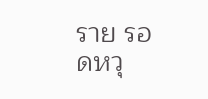ราย รอดหวุ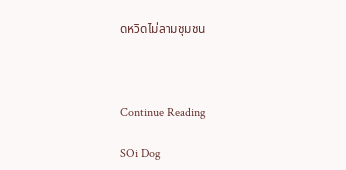ดหวิดไม่ลามชุมชน



Continue Reading

SOi Dog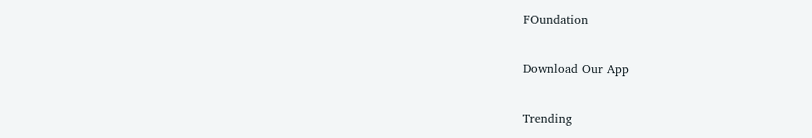FOundation

Download Our App

Trending